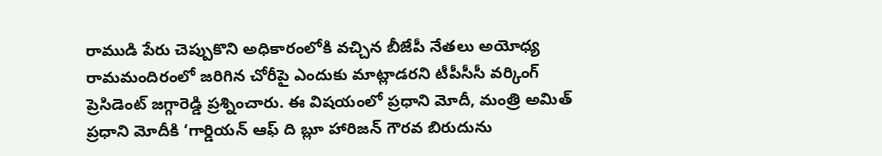రాముడి పేరు చెప్పుకొని అధికారంలోకి వచ్చిన బీజేపీ నేతలు అయోధ్య రామమందిరంలో జరిగిన చోరీపై ఎందుకు మాట్లాడరని టీపీసీసీ వర్కింగ్ ప్రెసిడెంట్ జగ్గారెడ్డి ప్రశ్నించారు. ఈ విషయంలో ప్రధాని మోదీ, మంత్రి అమిత్
ప్రధాని మోదీకి ‘గార్డియన్ ఆఫ్ ది బ్లూ హారిజన్ గౌరవ బిరుదును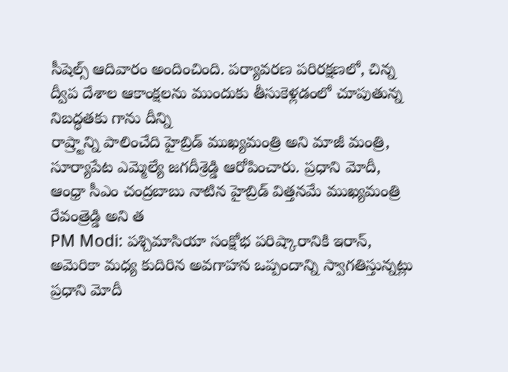సీషెల్స్ ఆదివారం అందించింది. పర్యావరణ పరిరక్షణలో, చిన్న ద్వీప దేశాల ఆకాంక్షలను ముందుకు తీసుకెళ్లడంలో చూపుతున్న నిబద్ధతకు గాను దీన్ని
రాష్ర్టాన్ని పాలించేది హైబ్రిడ్ ముఖ్యమంత్రి అని మాజీ మంత్రి, సూర్యాపేట ఎమ్మెల్యే జగదీశ్రెడ్డి ఆరోపించారు. ప్రధాని మోదీ, ఆంధ్రా సీఎం చంద్రబాబు నాటిన హైబ్రిడ్ విత్తనమే ముఖ్యమంత్రి రేవంత్రెడ్డి అని త
PM Modi: పశ్చిమాసియా సంక్షోభ పరిష్కారానికి ఇరాన్, అమెరికా మధ్య కుదిరిన అవగాహన ఒప్పందాన్ని స్వాగతిస్తున్నట్లు ప్రధాని మోదీ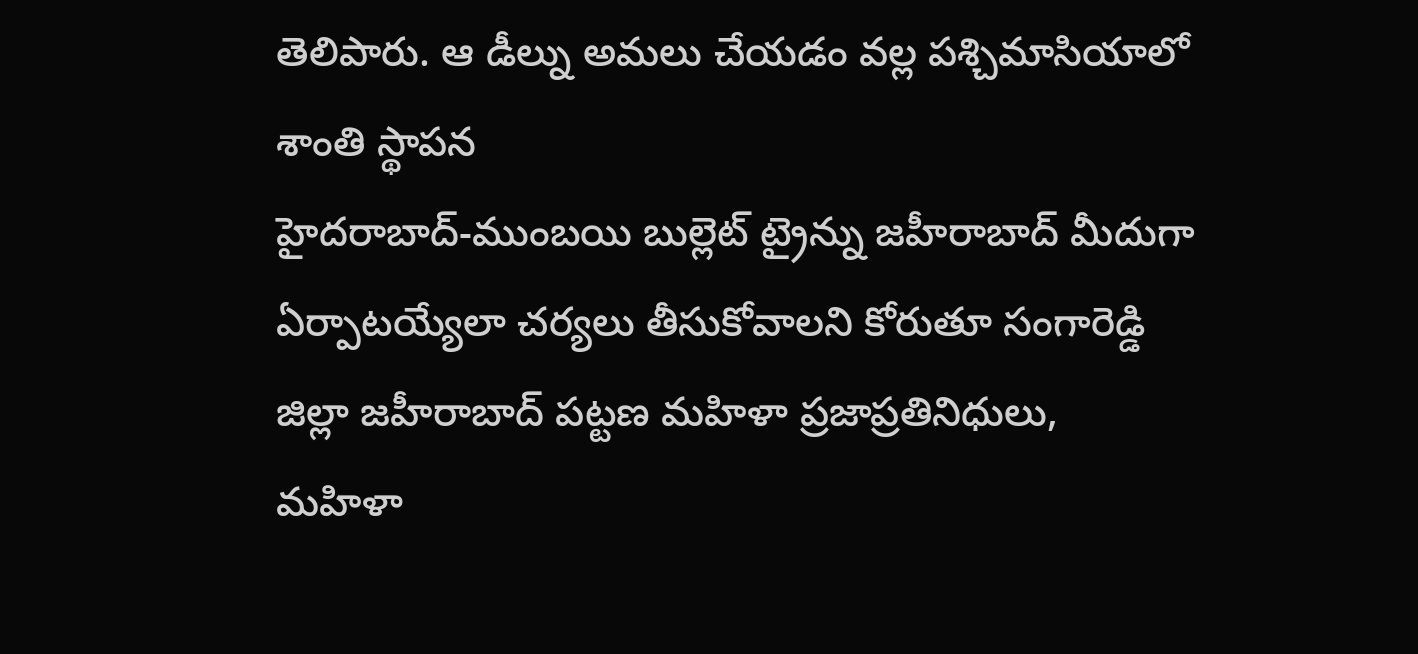తెలిపారు. ఆ డీల్ను అమలు చేయడం వల్ల పశ్చిమాసియాలో శాంతి స్థాపన
హైదరాబాద్-ముంబయి బుల్లెట్ ట్రైన్ను జహీరాబాద్ మీదుగా ఏర్పాటయ్యేలా చర్యలు తీసుకోవాలని కోరుతూ సంగారెడ్డి జిల్లా జహీరాబాద్ పట్టణ మహిళా ప్రజాప్రతినిధులు, మహిళా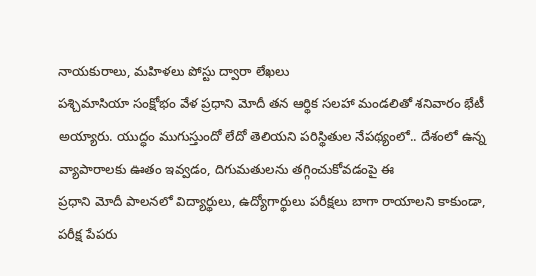నాయకురాలు, మహిళలు పోస్టు ద్వారా లేఖలు
పశ్చిమాసియా సంక్షోభం వేళ ప్రధాని మోదీ తన ఆర్థిక సలహా మండలితో శనివారం భేటీ అయ్యారు. యుద్ధం ముగుస్తుందో లేదో తెలియని పరిస్థితుల నేపథ్యంలో.. దేశంలో ఉన్న వ్యాపారాలకు ఊతం ఇవ్వడం, దిగుమతులను తగ్గించుకోవడంపై ఈ
ప్రధాని మోదీ పాలనలో విద్యార్థులు, ఉద్యోగార్థులు పరీక్షలు బాగా రాయాలని కాకుండా, పరీక్ష పేపరు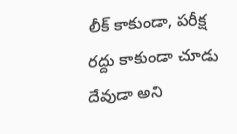లీక్ కాకుండా, పరీక్ష రద్దు కాకుండా చూడు దేవుడా అని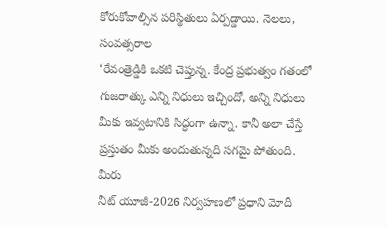కోరుకోవాల్సిన పరిస్థితులు ఏర్పడ్డాయి. నెలలు, సంవత్సరాల
‘రేవంత్రెడ్డికి ఒకటి చెప్తున్న. కేంద్ర ప్రభుత్వం గతంలో గుజరాత్కు ఎన్ని నిధులు ఇచ్చిందో, అన్ని నిధులు మీకు ఇవ్వటానికి సిద్ధంగా ఉన్నా. కానీ అలా చేస్తే ప్రస్తుతం మీకు అందుతున్నది సగమై పోతుంది. మీరు
నీట్ యూజీ-2026 నిర్వహణలో ప్రధాని మోదీ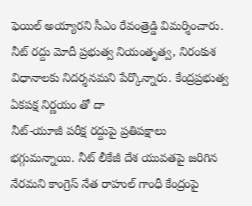ఫెయిల్ అయ్యారని సీఎం రేవంత్రెడ్డి విమర్శించారు. నీట్ రద్దు మోదీ ప్రభుత్వ నియంతృత్వ, నిరంకుశ విధానాలకు నిదర్శనమని పేర్కొన్నారు. కేంద్రప్రభుత్వ ఏకపక్ష నిర్ణయం తో దా
నీట్-యూజీ పరీక్ష రద్దుపై ప్రతిపక్షాలు భగ్గుమన్నాయి. నీట్ లీకేజీ దేశ యువతపై జరిగిన నేరమని కాంగ్రెస్ నేత రాహుల్ గాంధీ కేంద్రంపై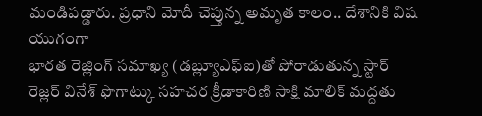మండిపడ్డారు. ప్రధాని మోదీ చెప్తున్న అమృత కాలం.. దేశానికి విష యుగంగా
భారత రెజ్లింగ్ సమాఖ్య (డబ్ల్యూఎఫ్ఐ)తో పోరాడుతున్న స్టార్ రెజ్లర్ వినేశ్ ఫొగాట్కు సహచర క్రీడాకారిణి సాక్షి మాలిక్ మద్దతు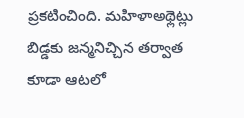ప్రకటించింది. మహిళాఅథ్లెట్లు బిడ్డకు జన్మనిచ్చిన తర్వాత కూడా ఆటలో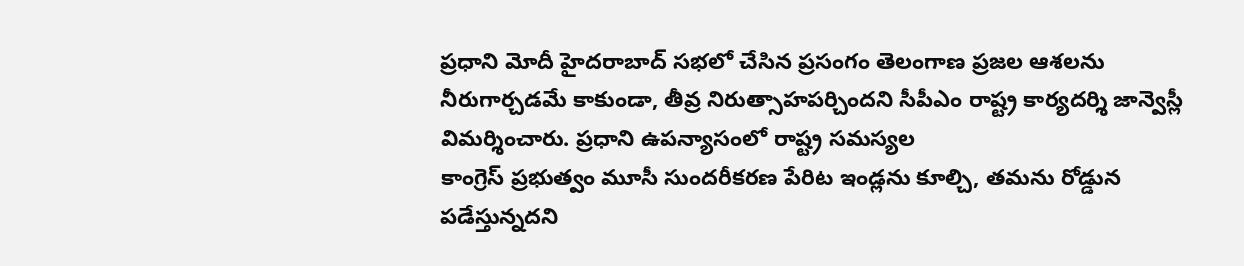ప్రధాని మోదీ హైదరాబాద్ సభలో చేసిన ప్రసంగం తెలంగాణ ప్రజల ఆశలను నీరుగార్చడమే కాకుండా, తీవ్ర నిరుత్సాహపర్చిందని సీపీఎం రాష్ట్ర కార్యదర్శి జాన్వెస్లీ విమర్శించారు. ప్రధాని ఉపన్యాసంలో రాష్ట్ర సమస్యల
కాంగ్రెస్ ప్రభుత్వం మూసీ సుందరీకరణ పేరిట ఇండ్లను కూల్చి, తమను రోడ్డున పడేస్తున్నదని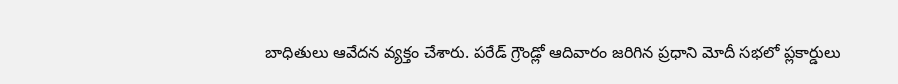బాధితులు ఆవేదన వ్యక్తం చేశారు. పరేడ్ గ్రౌండ్లో ఆదివారం జరిగిన ప్రధాని మోదీ సభలో ప్లకార్డులు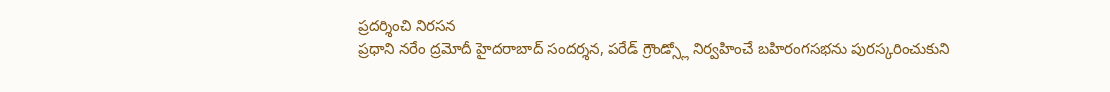ప్రదర్శించి నిరసన
ప్రధాని నరేం ద్రమోదీ హైదరాబాద్ సందర్శన, పరేడ్ గ్రౌండ్స్లో నిర్వహించే బహిరంగసభను పురస్కరించుకుని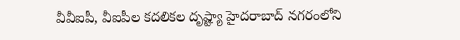వీవీఐపీ, వీఐపీల కదలికల దృష్ట్యా హైదరాబాద్ నగరంలోని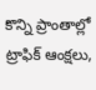కొన్ని ప్రాంతాల్లో ట్రాఫిక్ ఆంక్షలు,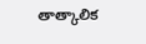తాత్కాలిక